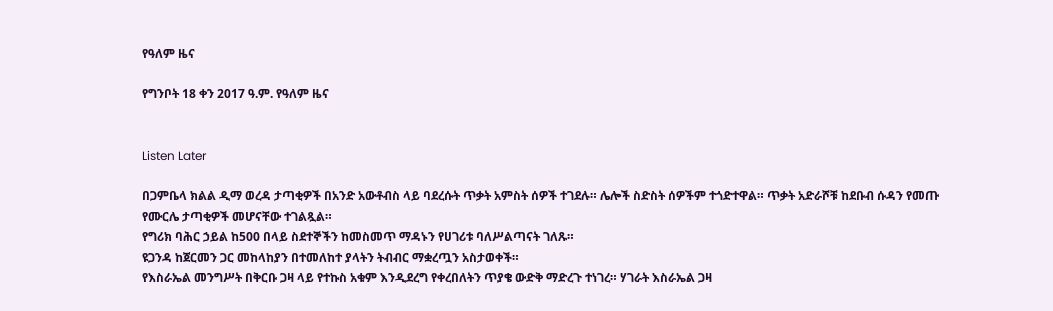የዓለም ዜና

የግንቦት 18 ቀን 2017 ዓ.ም. የዓለም ዜና


Listen Later

በጋምቤላ ክልል ዲማ ወረዳ ታጣቂዎች በአንድ አውቶብስ ላይ ባደረሱት ጥቃት አምስት ሰዎች ተገደሉ። ሌሎች ስድስት ሰዎችም ተጎድተዋል። ጥቃት አድራሾቹ ከደቡብ ሱዳን የመጡ የሙርሌ ታጣቂዎች መሆናቸው ተገልጿል።
የግሪክ ባሕር ኃይል ከ500 በላይ ስደተኞችን ከመስመጥ ማዳኑን የሀገሪቱ ባለሥልጣናት ገለጹ።
ዩጋንዳ ከጀርመን ጋር መከላከያን በተመለከተ ያላትን ትብብር ማቋረጧን አስታወቀች።
የእስራኤል መንግሥት በቅርቡ ጋዛ ላይ የተኩስ አቁም እንዲደረግ የቀረበለትን ጥያቄ ውድቅ ማድረጉ ተነገረ። ሃገራት እስራኤል ጋዛ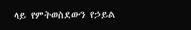ላይ የምትወስደውን የኃይል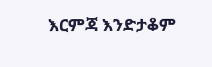እርምጃ እንድታቆም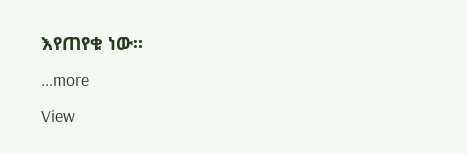እየጠየቁ ነው።
...more
View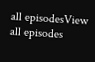all episodesView all episodes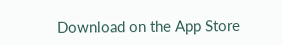Download on the App Store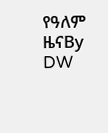የዓለም ዜናBy DW